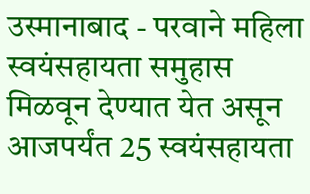उस्मानाबाद - परवाने महिला स्वयंसहायता समुहास मिळवून देण्यात येत असून आजपर्यंत 25 स्वयंसहायता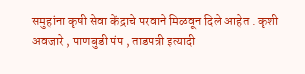समुहांना कृषी सेवा केंद्राचे परवाने मिळवून दिले आहेत . कृशी अवजारे , पाणबुडी पंप , ताडपत्री इत्यादी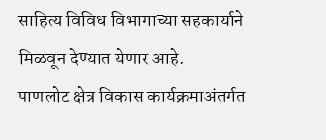साहित्य विविध विभागाच्या सहकार्याने मिळवून देण्यात येणार आहे.
पाणलोट क्षेत्र विकास कार्यक्रमाअंतर्गत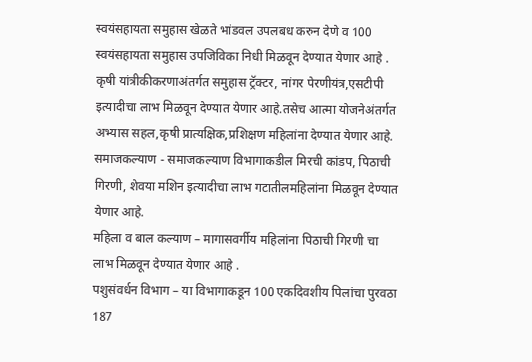स्वयंसहायता समुहास खेळते भांडवल उपलबध करुन देणे व 100 स्वयंसहायता समुहास उपजिविका निधी मिळवून देण्यात येणार आहे . कृषी यांत्रीकीकरणाअंतर्गत समुहास ट्रॅक्टर, नांगर पेरणीयंत्र,एसटीपी इत्यादीचा लाभ मिळवून देण्यात येणार आहे.तसेच आत्मा योजनेअंतर्गत अभ्यास सहल,कृषी प्रात्यक्षिक,प्रशिक्षण महिलांना देण्यात येणार आहे.
समाजकल्याण - समाजकल्याण विभागाकडील मिरची कांडप, पिठाची गिरणी, शेवया मशिन इत्यादीचा लाभ गटातीलमहिलांना मिळवून देण्यात येणार आहे.
महिला व बाल कल्याण – मागासवर्गीय महिलांना पिठाची गिरणी चा लाभ मिळवून देण्यात येणार आहे .
पशुसंवर्धन विभाग – या विभागाकडून 100 एकदिवशीय पिलांचा पुरवठा 187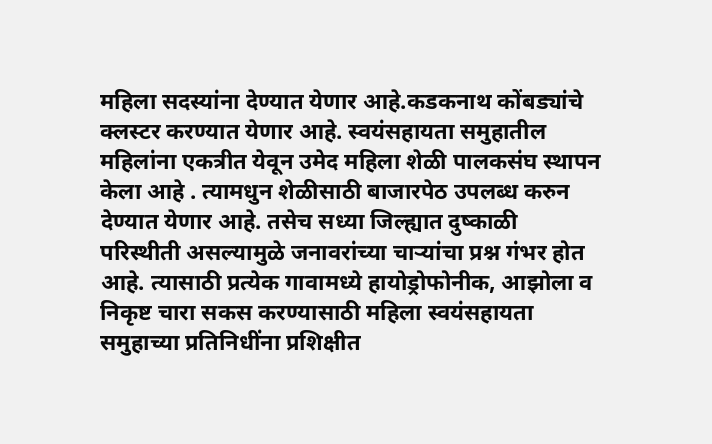महिला सदस्यांना देण्यात येणार आहे.कडकनाथ कोंबड्यांचे क्लस्टर करण्यात येणार आहे. स्वयंसहायता समुहातील महिलांना एकत्रीत येवून उमेद महिला शेळी पालकसंघ स्थापन केला आहे . त्यामधुन शेळीसाठी बाजारपेठ उपलब्ध करुन देण्यात येणार आहे. तसेच सध्या जिल्ह्यात दुष्काळी परिस्थीती असल्यामुळे जनावरांच्या चाऱ्यांचा प्रश्न गंभर होत आहे. त्यासाठी प्रत्येक गावामध्ये हायोड्रोफोनीक, आझोला व निकृष्ट चारा सकस करण्यासाठी महिला स्वयंसहायता समुहाच्या प्रतिनिधींना प्रशिक्षीत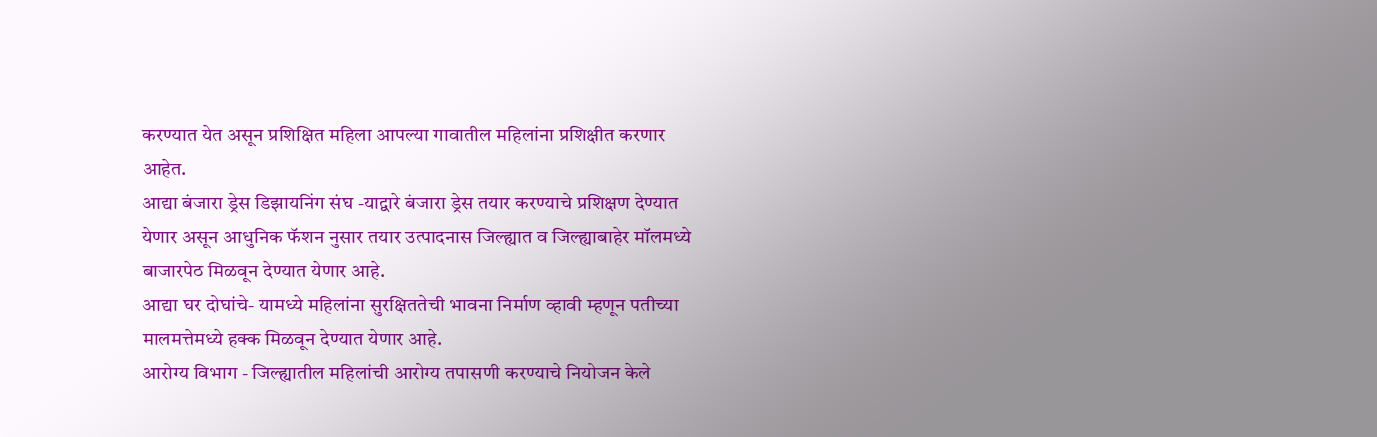करण्यात येत असून प्रशिक्षित महिला आपल्या गावातील महिलांना प्रशिक्षीत करणार आहेत.
आद्या बंजारा ड्रेस डिझायनिंग संघ -याद्वारे बंजारा ड्रेस तयार करण्याचे प्रशिक्षण देण्यात येणार असून आधुनिक फॅशन नुसार तयार उत्पादनास जिल्ह्यात व जिल्ह्याबाहेर मॉलमध्ये बाजारपेठ मिळवून देण्यात येणार आहे.
आद्या घर दोघांचे- यामध्ये महिलांना सुरक्षिततेची भावना निर्माण व्हावी म्हणून पतीच्या मालमत्तेमध्ये हक्क मिळवून देण्यात येणार आहे.
आरोग्य विभाग - जिल्ह्यातील महिलांची आरोग्य तपासणी करण्याचे नियोजन केले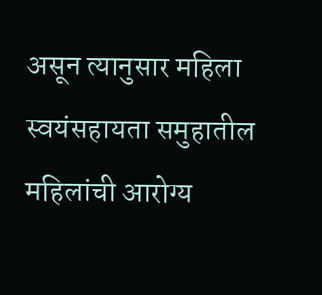असून त्यानुसार महिला स्वयंसहायता समुहातील महिलांची आरोग्य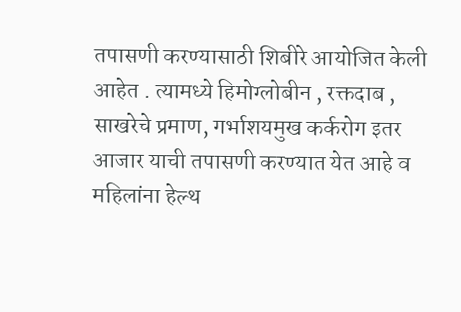तपासणी करण्यासाठी शिबीरे आयोजित केली आहेत . त्यामध्ये हिमोग्लोबीन , रक्तदाब , साखरेचे प्रमाण, गर्भाशयमुख कर्करोग इतर आजार याची तपासणी करण्यात येत आहे व महिलांना हेल्थ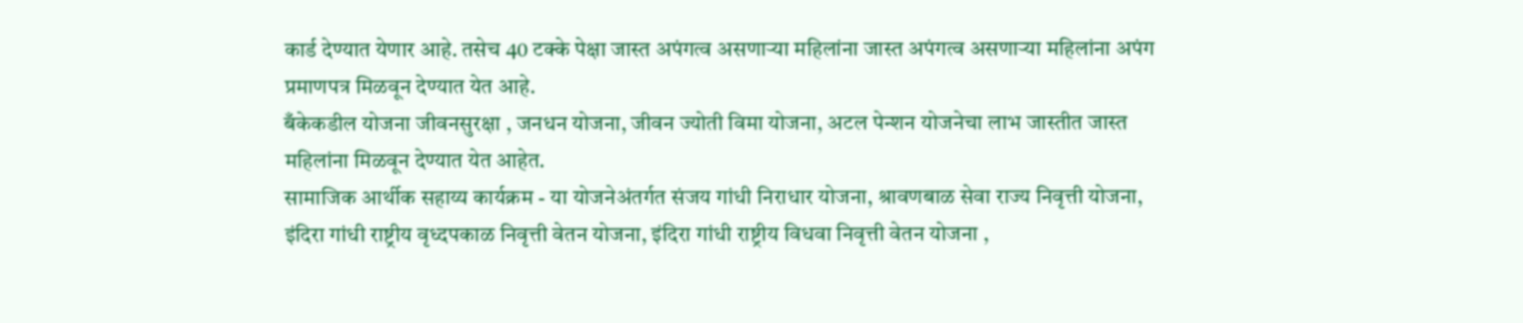कार्ड देण्यात येणार आहे. तसेच 40 टक्के पेक्षा जास्त अपंगत्व असणाऱ्या महिलांना जास्त अपंगत्व असणाऱ्या महिलांना अपंग प्रमाणपत्र मिळवून देण्यात येत आहे.
बँकेकडील योजना जीवनसुरक्षा , जनधन योजना, जीवन ज्योती विमा योजना, अटल पेन्शन योजनेचा लाभ जास्तीत जास्त महिलांना मिळवून देण्यात येत आहेत.
सामाजिक आर्थीक सहाय्य कार्यक्रम - या योजनेअंतर्गत संजय गांधी निराधार योजना, श्रावणबाळ सेवा राज्य निवृत्ती योजना, इंदिरा गांधी राष्ट्रीय वृध्दपकाळ निवृत्ती वेतन योजना, इंदिरा गांधी राष्ट्रीय विधवा निवृत्ती वेतन योजना ,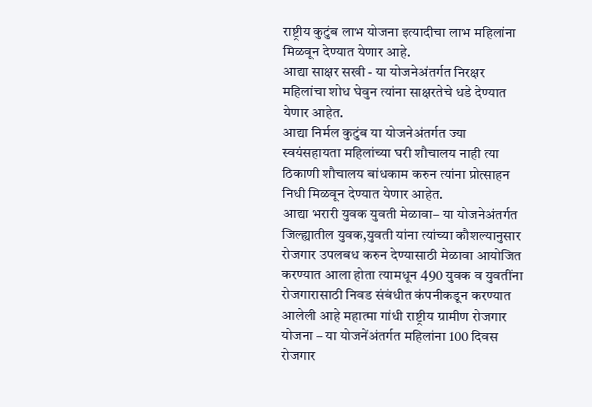राष्ट्रीय कुटुंब लाभ योजना इत्यादीचा लाभ महिलांना मिळवून देण्यात येणार आहे.
आद्या साक्षर सखी - या योजनेअंतर्गत निरक्षर महिलांचा शोध घेवुन त्यांना साक्षरतेचे धडे देण्यात येणार आहेत.
आद्या निर्मल कुटुंब या योजनेअंतर्गत ज्या स्वयंसहायता महिलांच्या घरी शौचालय नाही त्या ठिकाणी शौचालय बांधकाम करुन त्यांना प्रोत्साहन निधी मिळवून देण्यात येणार आहेत.
आद्या भरारी युवक युवती मेळावा– या योजनेअंतर्गत जिल्ह्यातील युवक,युवती यांना त्यांच्या कौशल्यानुसार रोजगार उपलबध करुन देण्यासाठी मेळावा आयोजित करण्यात आला होता त्यामधून 490 युवक व युवतींना रोजगारासाठी निवड संबंधीत कंपनीकडून करण्यात आलेली आहे महात्मा गांधी राष्ट्रीय ग्रामीण रोजगार योजना – या योजनेंअंतर्गत महिलांना 100 दिवस रोजगार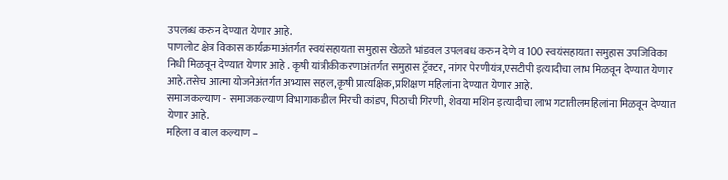उपलब्ध करुन देण्यात येणार आहे.
पाणलोट क्षेत्र विकास कार्यक्रमाअंतर्गत स्वयंसहायता समुहास खेळते भांडवल उपलबध करुन देणे व 100 स्वयंसहायता समुहास उपजिविका निधी मिळवून देण्यात येणार आहे . कृषी यांत्रीकीकरणाअंतर्गत समुहास ट्रॅक्टर, नांगर पेरणीयंत्र,एसटीपी इत्यादीचा लाभ मिळवून देण्यात येणार आहे.तसेच आत्मा योजनेअंतर्गत अभ्यास सहल,कृषी प्रात्यक्षिक,प्रशिक्षण महिलांना देण्यात येणार आहे.
समाजकल्याण - समाजकल्याण विभागाकडील मिरची कांडप, पिठाची गिरणी, शेवया मशिन इत्यादीचा लाभ गटातीलमहिलांना मिळवून देण्यात येणार आहे.
महिला व बाल कल्याण –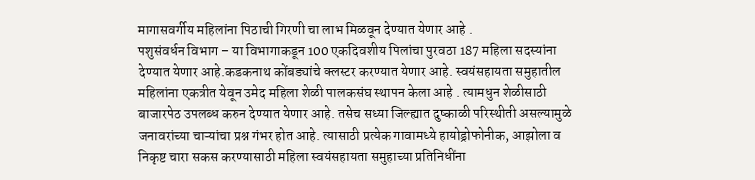मागासवर्गीय महिलांना पिठाची गिरणी चा लाभ मिळवून देण्यात येणार आहे .
पशुसंवर्धन विभाग – या विभागाकडून 100 एकदिवशीय पिलांचा पुरवठा 187 महिला सदस्यांना देण्यात येणार आहे.कडकनाथ कोंबड्यांचे क्लस्टर करण्यात येणार आहे. स्वयंसहायता समुहातील महिलांना एकत्रीत येवून उमेद महिला शेळी पालकसंघ स्थापन केला आहे . त्यामधुन शेळीसाठी बाजारपेठ उपलब्ध करुन देण्यात येणार आहे. तसेच सध्या जिल्ह्यात दुष्काळी परिस्थीती असल्यामुळे जनावरांच्या चाऱ्यांचा प्रश्न गंभर होत आहे. त्यासाठी प्रत्येक गावामध्ये हायोड्रोफोनीक, आझोला व निकृष्ट चारा सकस करण्यासाठी महिला स्वयंसहायता समुहाच्या प्रतिनिधींना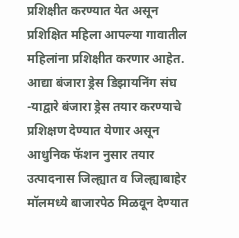प्रशिक्षीत करण्यात येत असून प्रशिक्षित महिला आपल्या गावातील महिलांना प्रशिक्षीत करणार आहेत.
आद्या बंजारा ड्रेस डिझायनिंग संघ -याद्वारे बंजारा ड्रेस तयार करण्याचे प्रशिक्षण देण्यात येणार असून आधुनिक फॅशन नुसार तयार उत्पादनास जिल्ह्यात व जिल्ह्याबाहेर मॉलमध्ये बाजारपेठ मिळवून देण्यात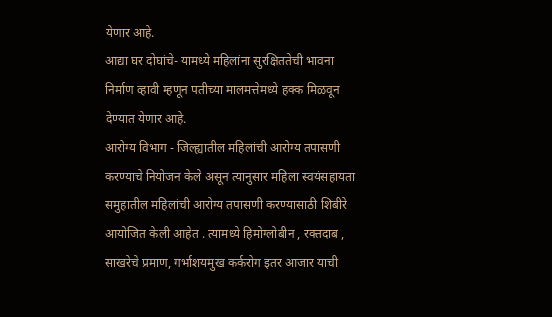येणार आहे.
आद्या घर दोघांचे- यामध्ये महिलांना सुरक्षिततेची भावना निर्माण व्हावी म्हणून पतीच्या मालमत्तेमध्ये हक्क मिळवून देण्यात येणार आहे.
आरोग्य विभाग - जिल्ह्यातील महिलांची आरोग्य तपासणी करण्याचे नियोजन केले असून त्यानुसार महिला स्वयंसहायता समुहातील महिलांची आरोग्य तपासणी करण्यासाठी शिबीरे आयोजित केली आहेत . त्यामध्ये हिमोग्लोबीन , रक्तदाब , साखरेचे प्रमाण, गर्भाशयमुख कर्करोग इतर आजार याची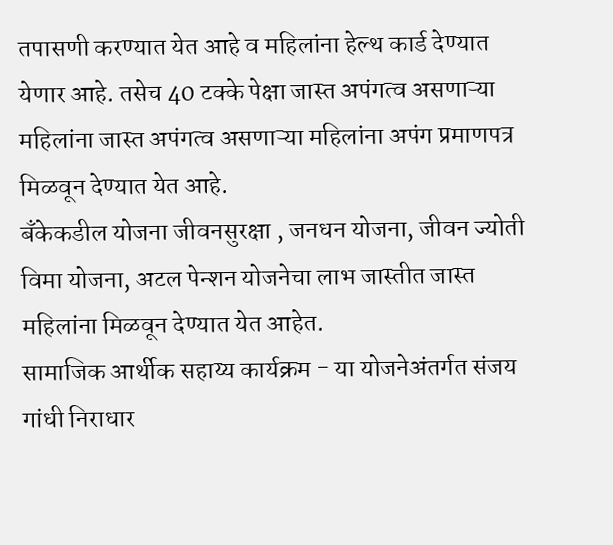तपासणी करण्यात येत आहे व महिलांना हेल्थ कार्ड देण्यात येणार आहे. तसेच 40 टक्के पेक्षा जास्त अपंगत्व असणाऱ्या महिलांना जास्त अपंगत्व असणाऱ्या महिलांना अपंग प्रमाणपत्र मिळवून देण्यात येत आहे.
बँकेकडील योजना जीवनसुरक्षा , जनधन योजना, जीवन ज्योती विमा योजना, अटल पेन्शन योजनेचा लाभ जास्तीत जास्त महिलांना मिळवून देण्यात येत आहेत.
सामाजिक आर्थीक सहाय्य कार्यक्रम - या योजनेअंतर्गत संजय गांधी निराधार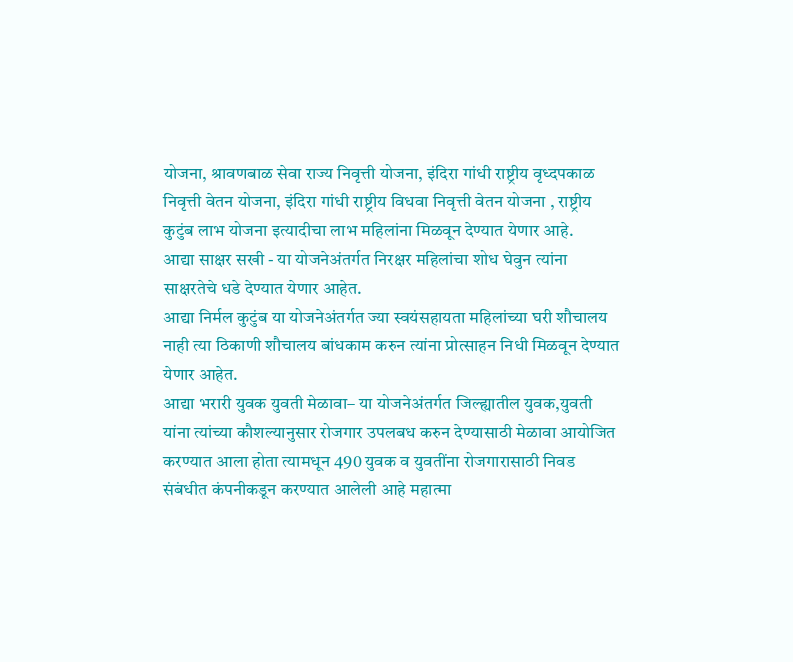योजना, श्रावणबाळ सेवा राज्य निवृत्ती योजना, इंदिरा गांधी राष्ट्रीय वृध्दपकाळ निवृत्ती वेतन योजना, इंदिरा गांधी राष्ट्रीय विधवा निवृत्ती वेतन योजना , राष्ट्रीय कुटुंब लाभ योजना इत्यादीचा लाभ महिलांना मिळवून देण्यात येणार आहे.
आद्या साक्षर सखी - या योजनेअंतर्गत निरक्षर महिलांचा शोध घेवुन त्यांना साक्षरतेचे धडे देण्यात येणार आहेत.
आद्या निर्मल कुटुंब या योजनेअंतर्गत ज्या स्वयंसहायता महिलांच्या घरी शौचालय नाही त्या ठिकाणी शौचालय बांधकाम करुन त्यांना प्रोत्साहन निधी मिळवून देण्यात येणार आहेत.
आद्या भरारी युवक युवती मेळावा– या योजनेअंतर्गत जिल्ह्यातील युवक,युवती यांना त्यांच्या कौशल्यानुसार रोजगार उपलबध करुन देण्यासाठी मेळावा आयोजित करण्यात आला होता त्यामधून 490 युवक व युवतींना रोजगारासाठी निवड संबंधीत कंपनीकडून करण्यात आलेली आहे महात्मा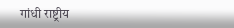गांधी राष्ट्रीय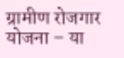ग्रामीण रोजगार योजना – या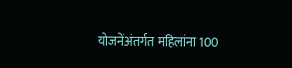योजनेंअंतर्गत महिलांना 100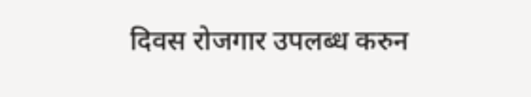दिवस रोजगार उपलब्ध करुन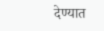देण्यात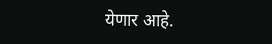येणार आहे.